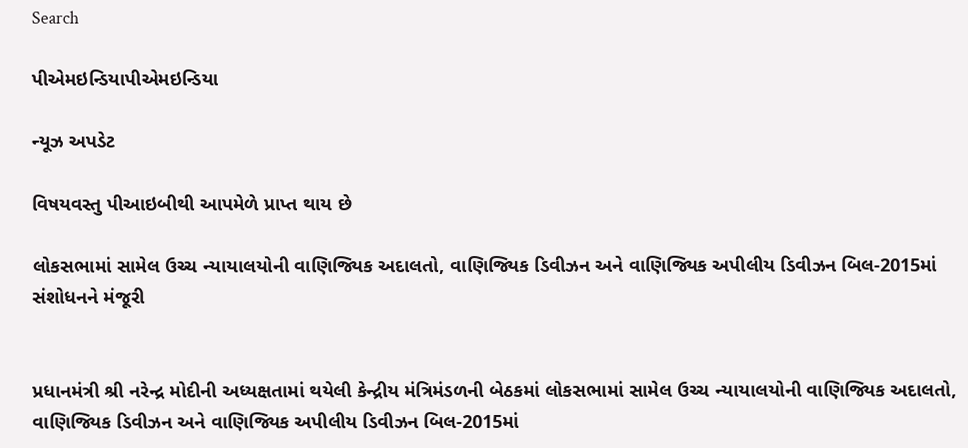Search

પીએમઇન્ડિયાપીએમઇન્ડિયા

ન્યૂઝ અપડેટ

વિષયવસ્તુ પીઆઇબીથી આપમેળે પ્રાપ્ત થાય છે

લોકસભામાં સામેલ ઉચ્ચ ન્યાયાલયોની વાણિજ્યિક અદાલતો, વાણિજ્યિક ડિવીઝન અને વાણિજ્યિક અપીલીય ડિવીઝન બિલ-2015માં સંશોધનને મંજૂરી


પ્રધાનમંત્રી શ્રી નરેન્દ્ર મોદીની અધ્યક્ષતામાં થયેલી કેન્દ્રીય મંત્રિમંડળની બેઠકમાં લોકસભામાં સામેલ ઉચ્ચ ન્યાયાલયોની વાણિજ્યિક અદાલતો, વાણિજ્યિક ડિવીઝન અને વાણિજ્યિક અપીલીય ડિવીઝન બિલ-2015માં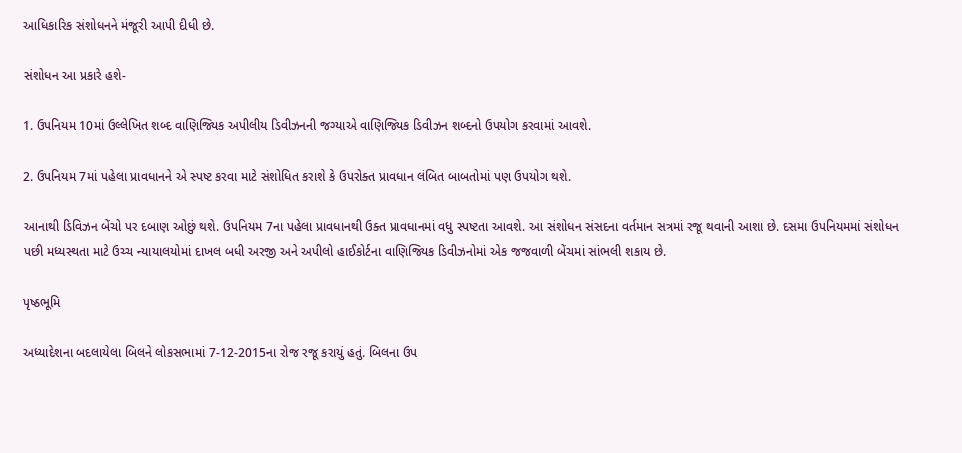આધિકારિક સંશોધનને મંજૂરી આપી દીધી છે.

સંશોધન આ પ્રકારે હશે-

1. ઉપનિયમ 10માં ઉલ્લેખિત શબ્દ વાણિજ્યિક અપીલીય ડિવીઝનની જગ્યાએ વાણિજ્યિક ડિવીઝન શબ્દનો ઉપયોગ કરવામાં આવશે.

2. ઉપનિયમ 7માં પહેલા પ્રાવધાનને એ સ્પષ્ટ કરવા માટે સંશોધિત કરાશે કે ઉપરોક્ત પ્રાવધાન લંબિત બાબતોમાં પણ ઉપયોગ થશે.

આનાથી ડિવિઝન બેંચો પર દબાણ ઓછું થશે. ઉપનિયમ 7ના પહેલા પ્રાવધાનથી ઉક્ત પ્રાવધાનમાં વધુ સ્પષ્ટતા આવશે. આ સંશોધન સંસદના વર્તમાન સત્રમાં રજૂ થવાની આશા છે. દસમા ઉપનિયમમાં સંશોધન પછી મધ્યસ્થતા માટે ઉચ્ચ ન્યાયાલયોમાં દાખલ બધી અરજી અને અપીલો હાઈકોર્ટના વાણિજ્યિક ડિવીઝનોમાં એક જજવાળી બેંચમાં સાંભલી શકાય છે.

પૃષ્ઠભૂમિ

અધ્યાદેશના બદલાયેલા બિલને લોકસભામાં 7-12-2015ના રોજ રજૂ કરાયું હતું. બિલના ઉપ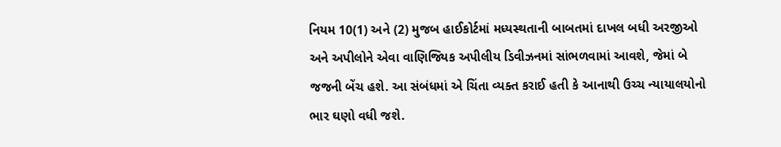નિયમ 10(1) અને (2) મુજબ હાઈકોર્ટમાં મધ્યસ્થતાની બાબતમાં દાખલ બધી અરજીઓ અને અપીલોને એવા વાણિજ્યિક અપીલીય ડિવીઝનમાં સાંભળવામાં આવશે, જેમાં બે જજની બેંચ હશે. આ સંબંધમાં એ ચિંતા વ્યક્ત કરાઈ હતી કે આનાથી ઉચ્ચ ન્યાયાલયોનો ભાર ઘણો વધી જશે.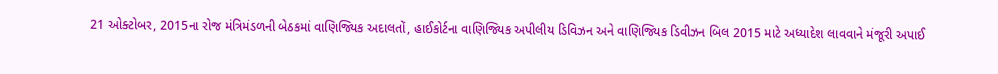21 ઓક્ટોબર, 2015ના રોજ મંત્રિમંડળની બેઠકમાં વાણિજ્યિક અદાલતોં, હાઈકોર્ટના વાણિજ્યિક અપીલીય ડિવિઝન અને વાણિજ્યિક ડિવીઝન બિલ 2015 માટે અધ્યાદેશ લાવવાને મંજૂરી અપાઈ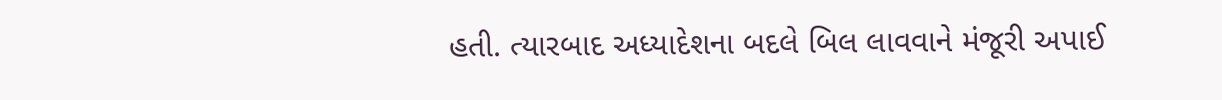હતી. ત્યારબાદ અધ્યાદેશના બદલે બિલ લાવવાને મંજૂરી અપાઈ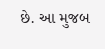છે. આ મુજબ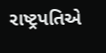રાષ્ટ્રપતિએ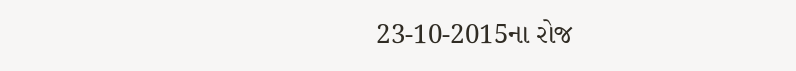23-10-2015ના રોજ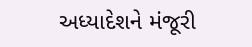અધ્યાદેશને મંજૂરી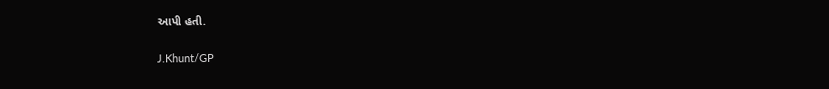આપી હતી.

J.Khunt/GP